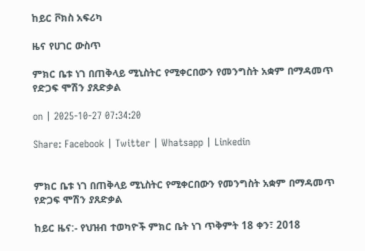ከይር ቮክስ አፍሪካ

ዜና የሀገር ውስጥ

ምክር ቤቱ ነገ በጠቅላይ ሚኒስትር የሚቀርበውን የመንግስት አቋም በማዳመጥ የድጋፍ ሞሽን ያጸድቃል

on | 2025-10-27 07:34:20

Share: Facebook | Twitter | Whatsapp | Linkedin


ምክር ቤቱ ነገ በጠቅላይ ሚኒስትር የሚቀርበውን የመንግስት አቋም በማዳመጥ የድጋፍ ሞሽን ያጸድቃል

ከይር ዜና:- የህዝብ ተወካዮች ምክር ቤት ነገ ጥቅምት 18 ቀን፣ 2018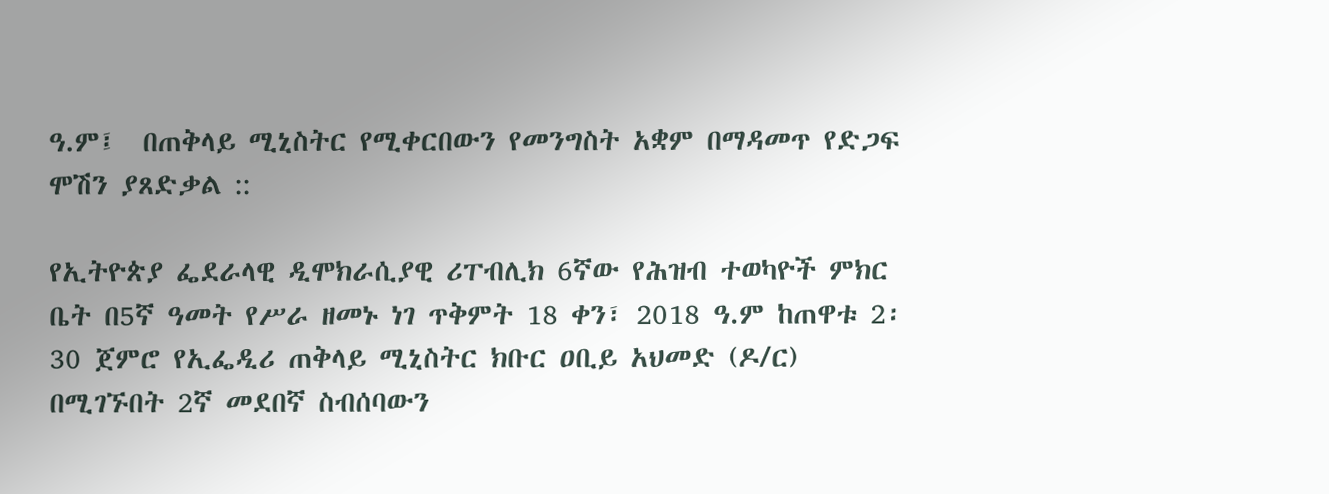ዓ.ም፤  በጠቅላይ ሚኒስትር የሚቀርበውን የመንግስት አቋም በማዳመጥ የድጋፍ ሞሽን ያጸድቃል ::

የኢትዮጵያ ፌደራላዊ ዲሞክራሲያዊ ሪፐብሊክ 6ኛው የሕዝብ ተወካዮች ምክር ቤት በ5ኛ ዓመት የሥራ ዘመኑ ነገ ጥቅምት 18 ቀን፣ 2018 ዓ.ም ከጠዋቱ 2፡30 ጀምሮ የኢፌዲሪ ጠቅላይ ሚኒስትር ክቡር ዐቢይ አህመድ (ዶ/ር) በሚገኙበት 2ኛ መደበኛ ስብሰባውን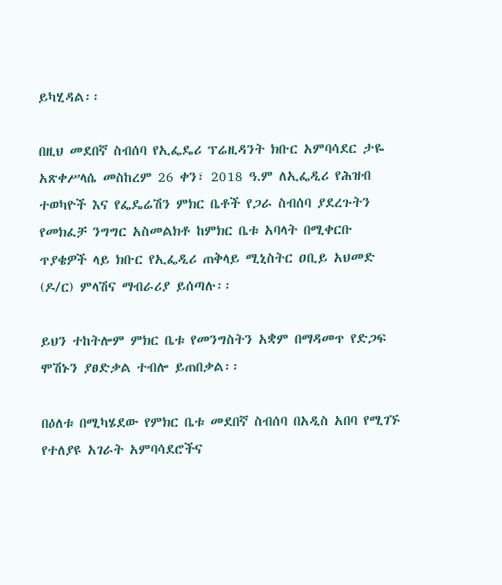ይካሂዳል፡፡

በዚህ መደበኛ ስብሰባ የኢፌዴሪ ፕሬዚዳንት ክቡር አምባሳደር ታዬ አጽቀሥላሴ መስከረም 26 ቀን፣ 2018 ዓ.ም ለኢፌዲሪ የሕዝብ ተወካዮች እና የፌዴሬሽን ምክር ቤቶች የጋራ ስብሰባ ያደረጉትን የመክፈቻ ንግግር አስመልክቶ ከምክር ቤቱ አባላት በሚቀርቡ ጥያቄዎች ላይ ክቡር የኢፌዲሪ ጠቅላይ ሚኒስትር ዐቢይ አህመድ (ዶ/ር) ምላሽና ማብራሪያ ይሰጣሉ፡፡

ይህን ተከትሎም ምክር ቤቱ የመንግስትን አቋም በማዳመጥ የድጋፍ ሞሽኑን ያፀድቃል ተብሎ ይጠበቃል፡፡

በዕለቱ በሚካሄደው የምክር ቤቱ መደበኛ ስብሰባ በአዲስ አበባ የሚገኙ የተለያዩ አገራት አምባሳደሮችና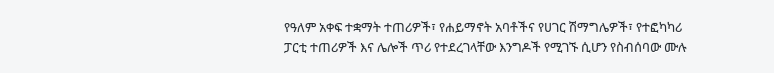የዓለም አቀፍ ተቋማት ተጠሪዎች፣ የሐይማኖት አባቶችና የሀገር ሽማግሌዎች፣ የተፎካካሪ ፓርቲ ተጠሪዎች እና ሌሎች ጥሪ የተደረገላቸው እንግዶች የሚገኙ ሲሆን የስብሰባው ሙሉ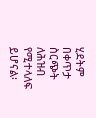ሂደትም በቀጥታ ስርጭት ለሕዝብ የሚተላለፍ ይሆናል፡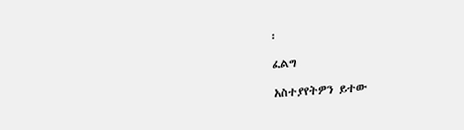፡

ፈልግ

አስተያየትዎን ይተው